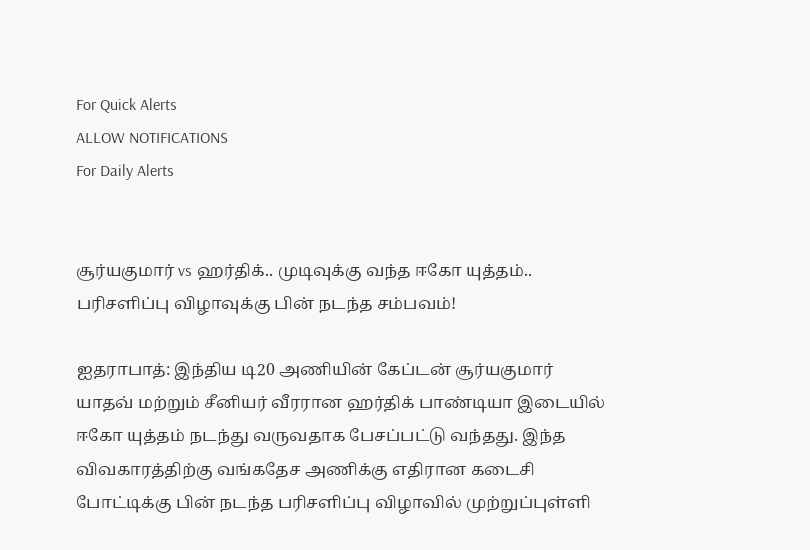For Quick Alerts
ALLOW NOTIFICATIONS
For Daily Alerts


சூர்யகுமார் vs ஹர்திக்.. முடிவுக்கு வந்த ஈகோ யுத்தம்.. பரிசளிப்பு விழாவுக்கு பின் நடந்த சம்பவம்!

ஐதராபாத்: இந்திய டி20 அணியின் கேப்டன் சூர்யகுமார் யாதவ் மற்றும் சீனியர் வீரரான ஹர்திக் பாண்டியா இடையில் ஈகோ யுத்தம் நடந்து வருவதாக பேசப்பட்டு வந்தது. இந்த விவகாரத்திற்கு வங்கதேச அணிக்கு எதிரான கடைசி போட்டிக்கு பின் நடந்த பரிசளிப்பு விழாவில் முற்றுப்புள்ளி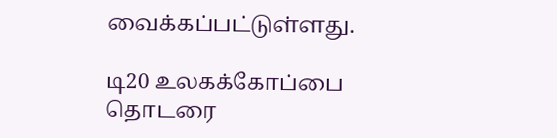வைக்கப்பட்டுள்ளது.

டி20 உலகக்கோப்பை தொடரை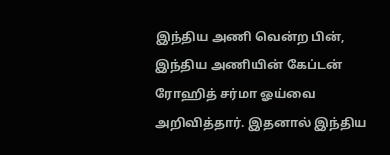இந்திய அணி வென்ற பின், இந்திய அணியின் கேப்டன் ரோஹித் சர்மா ஓய்வை அறிவித்தார். இதனால் இந்திய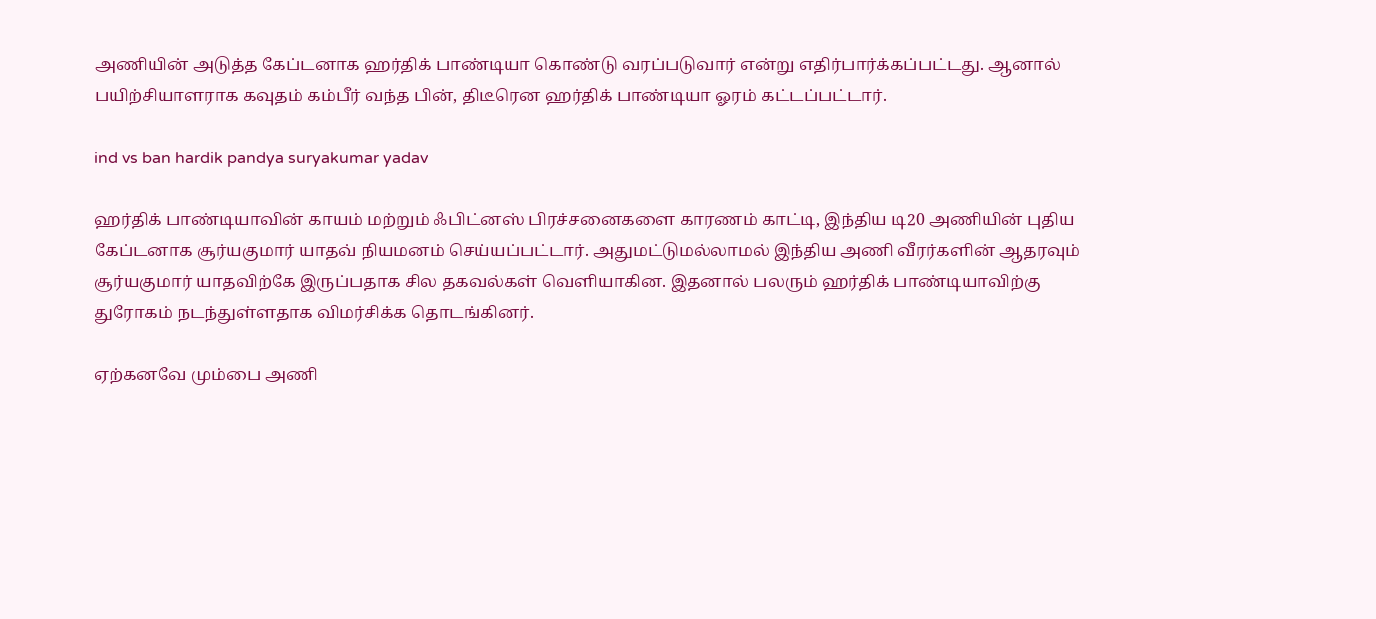அணியின் அடுத்த கேப்டனாக ஹர்திக் பாண்டியா கொண்டு வரப்படுவார் என்று எதிர்பார்க்கப்பட்டது. ஆனால் பயிற்சியாளராக கவுதம் கம்பீர் வந்த பின், திடீரென ஹர்திக் பாண்டியா ஓரம் கட்டப்பட்டார்.

ind vs ban hardik pandya suryakumar yadav

ஹர்திக் பாண்டியாவின் காயம் மற்றும் ஃபிட்னஸ் பிரச்சனைகளை காரணம் காட்டி, இந்திய டி20 அணியின் புதிய கேப்டனாக சூர்யகுமார் யாதவ் நியமனம் செய்யப்பட்டார். அதுமட்டுமல்லாமல் இந்திய அணி வீரர்களின் ஆதரவும் சூர்யகுமார் யாதவிற்கே இருப்பதாக சில தகவல்கள் வெளியாகின. இதனால் பலரும் ஹர்திக் பாண்டியாவிற்கு துரோகம் நடந்துள்ளதாக விமர்சிக்க தொடங்கினர்.

ஏற்கனவே மும்பை அணி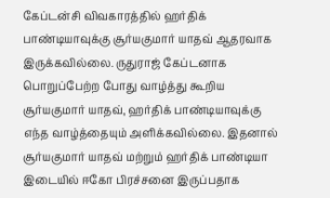கேப்டன்சி விவகாரத்தில் ஹர்திக் பாண்டியாவுக்கு சூர்யகுமார் யாதவ் ஆதரவாக இருக்கவில்லை. ருதுராஜ் கேப்டனாக பொறுப்பேற்ற போது வாழ்த்து கூறிய சூர்யகுமார் யாதவ், ஹர்திக் பாண்டியாவுக்கு எந்த வாழ்த்தையும் அளிக்கவில்லை. இதனால் சூர்யகுமார் யாதவ் மற்றும் ஹர்திக் பாண்டியா இடையில் ஈகோ பிரச்சனை இருப்பதாக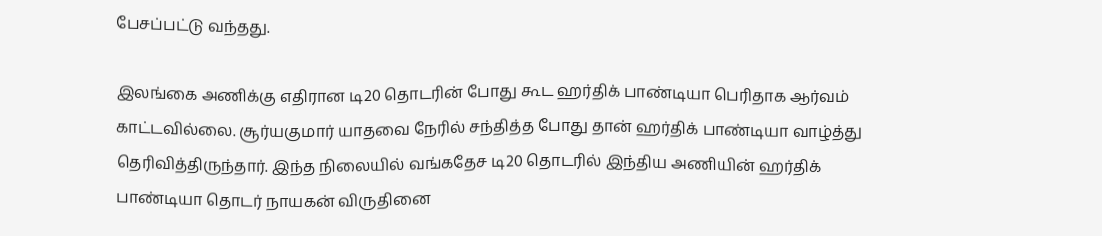பேசப்பட்டு வந்தது.

இலங்கை அணிக்கு எதிரான டி20 தொடரின் போது கூட ஹர்திக் பாண்டியா பெரிதாக ஆர்வம் காட்டவில்லை. சூர்யகுமார் யாதவை நேரில் சந்தித்த போது தான் ஹர்திக் பாண்டியா வாழ்த்து தெரிவித்திருந்தார். இந்த நிலையில் வங்கதேச டி20 தொடரில் இந்திய அணியின் ஹர்திக் பாண்டியா தொடர் நாயகன் விருதினை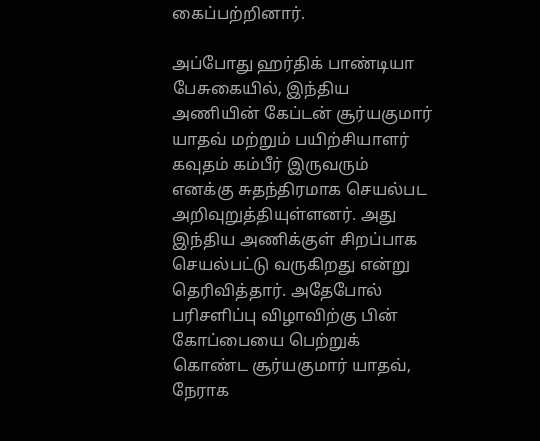கைப்பற்றினார்.

அப்போது ஹர்திக் பாண்டியா பேசுகையில், இந்திய அணியின் கேப்டன் சூர்யகுமார் யாதவ் மற்றும் பயிற்சியாளர் கவுதம் கம்பீர் இருவரும் எனக்கு சுதந்திரமாக செயல்பட அறிவுறுத்தியுள்ளனர். அது இந்திய அணிக்குள் சிறப்பாக செயல்பட்டு வருகிறது என்று தெரிவித்தார். அதேபோல் பரிசளிப்பு விழாவிற்கு பின் கோப்பையை பெற்றுக் கொண்ட சூர்யகுமார் யாதவ், நேராக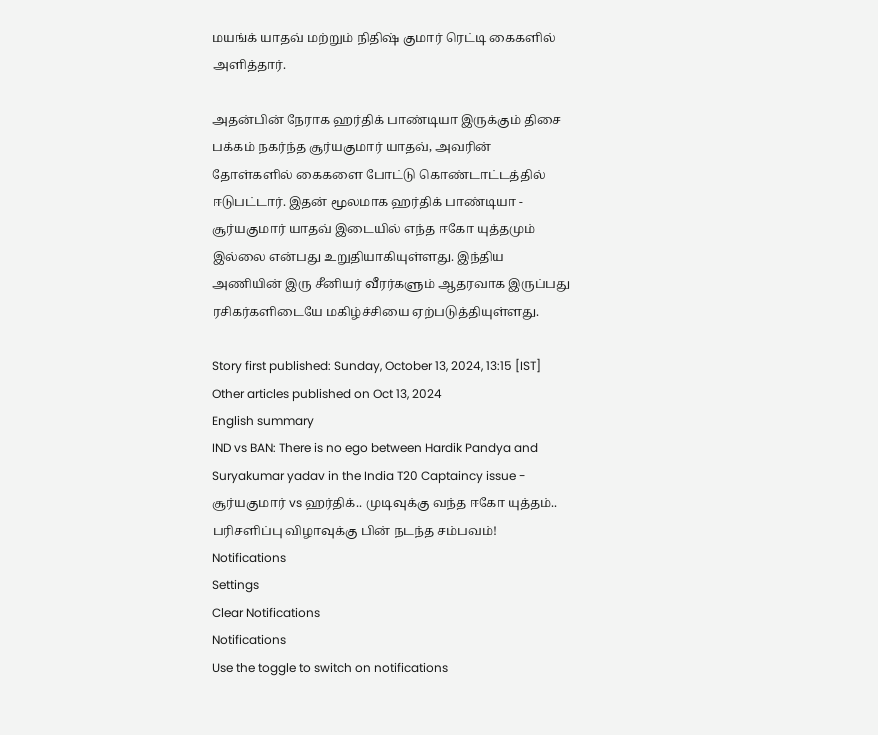மயங்க் யாதவ் மற்றும் நிதிஷ் குமார் ரெட்டி கைகளில் அளித்தார்.

அதன்பின் நேராக ஹர்திக் பாண்டியா இருக்கும் திசை பக்கம் நகர்ந்த சூர்யகுமார் யாதவ், அவரின் தோள்களில் கைகளை போட்டு கொண்டாட்டத்தில் ஈடுபட்டார். இதன் மூலமாக ஹர்திக் பாண்டியா - சூர்யகுமார் யாதவ் இடையில் எந்த ஈகோ யுத்தமும் இல்லை என்பது உறுதியாகியுள்ளது. இந்திய அணியின் இரு சீனியர் வீரர்களும் ஆதரவாக இருப்பது ரசிகர்களிடையே மகிழ்ச்சியை ஏற்படுத்தியுள்ளது.

Story first published: Sunday, October 13, 2024, 13:15 [IST]
Other articles published on Oct 13, 2024
English summary
IND vs BAN: There is no ego between Hardik Pandya and Suryakumar yadav in the India T20 Captaincy issue - சூர்யகுமார் vs ஹர்திக்.. முடிவுக்கு வந்த ஈகோ யுத்தம்.. பரிசளிப்பு விழாவுக்கு பின் நடந்த சம்பவம்!
Notifications
Settings
Clear Notifications
Notifications
Use the toggle to switch on notifications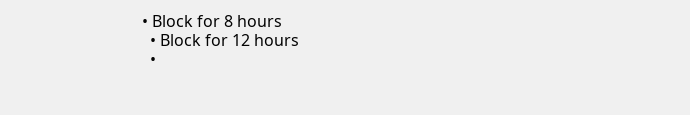• Block for 8 hours
  • Block for 12 hours
  •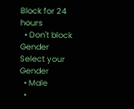Block for 24 hours
  • Don't block
Gender
Select your Gender
  • Male
  •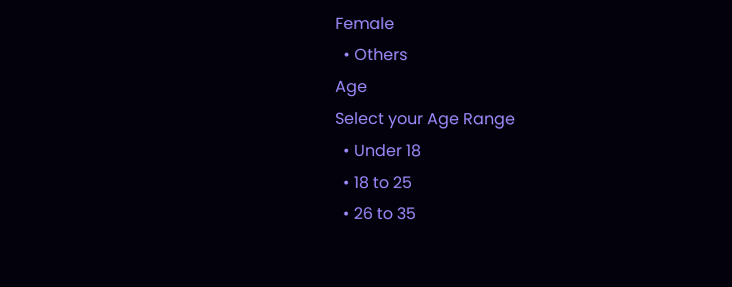Female
  • Others
Age
Select your Age Range
  • Under 18
  • 18 to 25
  • 26 to 35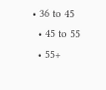• 36 to 45
  • 45 to 55
  • 55+